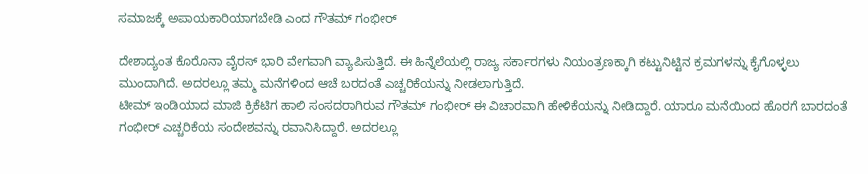ಸಮಾಜಕ್ಕೆ ಅಪಾಯಕಾರಿಯಾಗಬೇಡಿ ಎಂದ ಗೌತಮ್ ಗಂಭೀರ್

ದೇಶಾದ್ಯಂತ ಕೊರೊನಾ ವೈರಸ್ ಭಾರಿ ವೇಗವಾಗಿ ವ್ಯಾಪಿಸುತ್ತಿದೆ. ಈ ಹಿನ್ನೆಲೆಯಲ್ಲಿ ರಾಜ್ಯ ಸರ್ಕಾರಗಳು ನಿಯಂತ್ರಣಕ್ಕಾಗಿ ಕಟ್ಟುನಿಟ್ಟಿನ ಕ್ರಮಗಳನ್ನು ಕೈಗೊಳ್ಳಲು ಮುಂದಾಗಿದೆ. ಅದರಲ್ಲೂ ತಮ್ಮ ಮನೆಗಳಿಂದ ಆಚೆ ಬರದಂತೆ ಎಚ್ಚರಿಕೆಯನ್ನು ನೀಡಲಾಗುತ್ತಿದೆ.
ಟೀಮ್ ಇಂಡಿಯಾದ ಮಾಜಿ ಕ್ರಿಕೆಟಿಗ ಹಾಲಿ ಸಂಸದರಾಗಿರುವ ಗೌತಮ್ ಗಂಭೀರ್ ಈ ವಿಚಾರವಾಗಿ ಹೇಳಿಕೆಯನ್ನು ನೀಡಿದ್ದಾರೆ. ಯಾರೂ ಮನೆಯಿಂದ ಹೊರಗೆ ಬಾರದಂತೆ ಗಂಭೀರ್ ಎಚ್ಚರಿಕೆಯ ಸಂದೇಶವನ್ನು ರವಾನಿಸಿದ್ದಾರೆ. ಅದರಲ್ಲೂ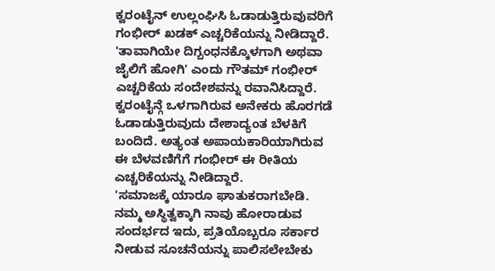ಕ್ವರಂಟೈನ್ ಉಲ್ಲಂಘಿಸಿ ಓಡಾಡುತ್ತಿರುವುವರಿಗೆ ಗಂಭೀರ್ ಖಡಕ್ ಎಚ್ಚರಿಕೆಯನ್ನು ನೀಡಿದ್ದಾರೆ.
'ತಾವಾಗಿಯೇ ದಿಗ್ಬಂಧನಕ್ಕೊಳಗಾಗಿ ಅಥವಾ ಜೈಲಿಗೆ ಹೋಗಿ' ಎಂದು ಗೌತಮ್ ಗಂಭೀರ್ ಎಚ್ಚರಿಕೆಯ ಸಂದೇಶವನ್ನು ರವಾನಿಸಿದ್ದಾರೆ. ಕ್ವರಂಟೈನ್ಗೆ ಒಳಗಾಗಿರುವ ಅನೇಕರು ಹೊರಗಡೆ ಓಡಾಡುತ್ತಿರುವುದು ದೇಶಾದ್ಯಂತ ಬೆಳಕಿಗೆ ಬಂದಿದೆ. ಅತ್ಯಂತ ಅಪಾಯಕಾರಿಯಾಗಿರುವ ಈ ಬೆಳವಣಿಗೆಗೆ ಗಂಭೀರ್ ಈ ರೀತಿಯ ಎಚ್ಚರಿಕೆಯನ್ನು ನೀಡಿದ್ದಾರೆ.
'ಸಮಾಜಕ್ಕೆ ಯಾರೂ ಘಾತುಕರಾಗಬೇಡಿ. ನಮ್ಮ ಅಸ್ಥಿತ್ವಕ್ಕಾಗಿ ನಾವು ಹೋರಾಡುವ ಸಂದರ್ಭದ ಇದು, ಪ್ರತಿಯೊಬ್ಬರೂ ಸರ್ಕಾರ ನೀಡುವ ಸೂಚನೆಯನ್ನು ಪಾಲಿಸಲೇಬೇಕು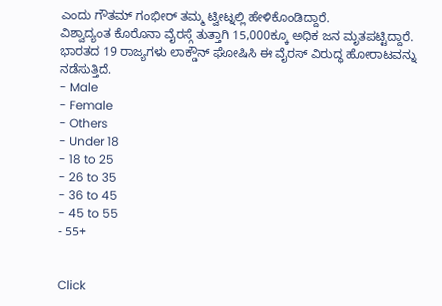ಎಂದು ಗೌತಮ್ ಗಂಭೀರ್ ತಮ್ಮ ಟ್ವೀಟ್ನಲ್ಲಿ ಹೇಳಿಕೊಂಡಿದ್ದಾರೆ.
ವಿಶ್ವಾದ್ಯಂತ ಕೊರೊನಾ ವೈರಸ್ಗೆ ತುತ್ತಾಗಿ 15,000ಕ್ಕೂ ಅಧಿಕ ಜನ ಮೃತಪಟ್ಟಿದ್ದಾರೆ. ಭಾರತದ 19 ರಾಜ್ಯಗಳು ಲಾಕ್ಡೌನ್ ಘೋಷಿಸಿ ಈ ವೈರಸ್ ವಿರುದ್ಧ ಹೋರಾಟವನ್ನು ನಡೆಸುತ್ತಿದೆ.
- Male
- Female
- Others
- Under 18
- 18 to 25
- 26 to 35
- 36 to 45
- 45 to 55
- 55+


Click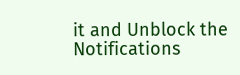it and Unblock the Notifications